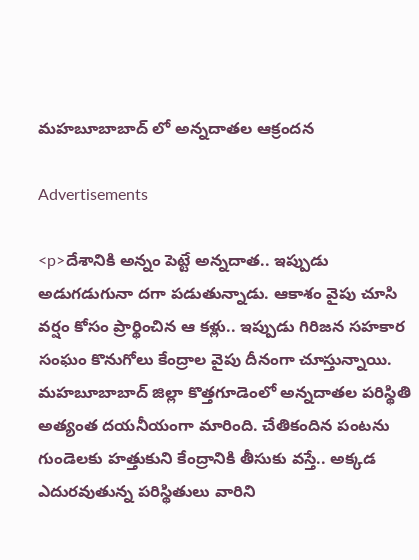మహబూబాబాద్ లో అన్నదాతల ఆక్రందన

Advertisements

<p>దేశానికి అన్నం పెట్టే అన్నదాత.. ఇప్పుడు అడుగడుగునా దగా పడుతున్నాడు. ఆకాశం వైపు చూసి వర్షం కోసం ప్రార్థించిన ఆ కళ్లు.. ఇప్పుడు గిరిజన సహకార సంఘం కొనుగోలు కేంద్రాల వైపు దీనంగా చూస్తున్నాయి. మహబూబాబాద్ జిల్లా కొత్తగూడెంలో అన్నదాతల పరిస్థితి అత్యంత దయనీయంగా మారింది. చేతికందిన పంటను గుండెలకు హత్తుకుని కేంద్రానికి తీసుకు వస్తే.. అక్కడ ఎదురవుతున్న పరిస్థితులు వారిని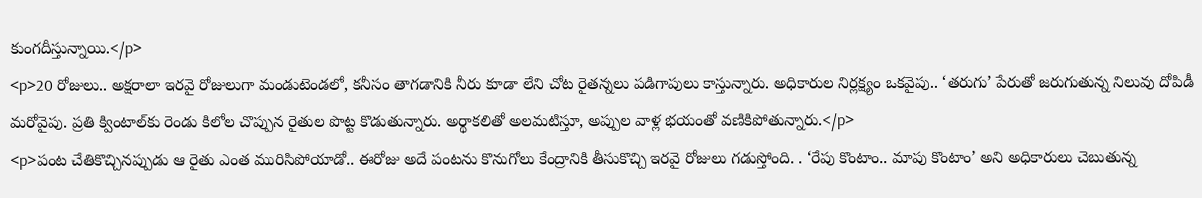కుంగదీస్తున్నాయి.</p>
<p>20 రోజులు.. అక్షరాలా ఇరవై రోజులుగా మండుటెండలో, కనీసం తాగడానికి నీరు కూడా లేని చోట రైతన్నలు పడిగాపులు కాస్తున్నారు. అధికారుల నిర్లక్ష్యం ఒకవైపు.. ‘తరుగు’ పేరుతో జరుగుతున్న నిలువు దోపిడీ మరోవైపు. ప్రతి క్వింటాల్‌కు రెండు కిలోల చొప్పున రైతుల పొట్ట కొడుతున్నారు. అర్థాకలితో అలమటిస్తూ, అప్పుల వాళ్ల భయంతో వణికిపోతున్నారు.</p>
<p>పంట చేతికొచ్చినప్పుడు ఆ రైతు ఎంత మురిసిపోయాడో.. ఈరోజు అదే పంటను కొనుగోలు కేంద్రానికి తీసుకొచ్చి ఇరవై రోజులు గడుస్తోంది. . ‘రేపు కొంటాం.. మాపు కొంటాం’ అని అధికారులు చెబుతున్న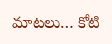మాటలు… కోటి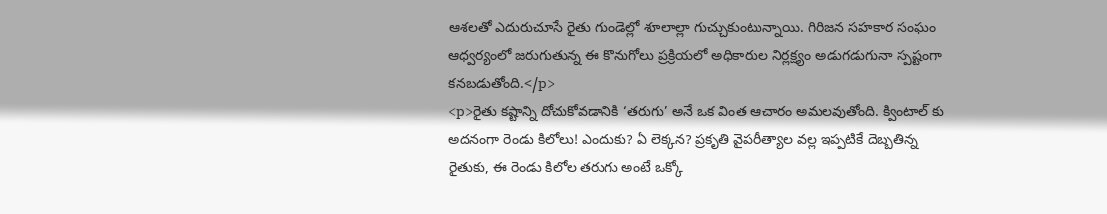ఆశలతో ఎదురుచూసే రైతు గుండెల్లో శూలాల్లా గుచ్చుకుంటున్నాయి. గిరిజన సహకార సంఘం ఆధ్వర్యంలో జరుగుతున్న ఈ కొనుగోలు ప్రక్రియలో అధికారుల నిర్లక్ష్యం అడుగడుగునా స్పష్టంగా కనబడుతోంది.</p>
<p>రైతు కష్టాన్ని దోచుకోవడానికి ‘తరుగు’ అనే ఒక వింత ఆచారం అమలవుతోంది. క్వింటాల్ కు అదనంగా రెండు కిలోలు! ఎందుకు? ఏ లెక్కన? ప్రకృతి వైపరీత్యాల వల్ల ఇప్పటికే దెబ్బతిన్న రైతుకు, ఈ రెండు కిలోల తరుగు అంటే ఒక్కో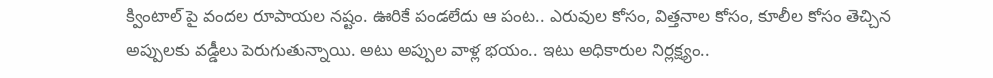క్వింటాల్ పై వందల రూపాయల నష్టం. ఊరికే పండలేదు ఆ పంట.. ఎరువుల కోసం, విత్తనాల కోసం, కూలీల కోసం తెచ్చిన అప్పులకు వడ్డీలు పెరుగుతున్నాయి. అటు అప్పుల వాళ్ల భయం.. ఇటు అధికారుల నిర్లక్ష్యం..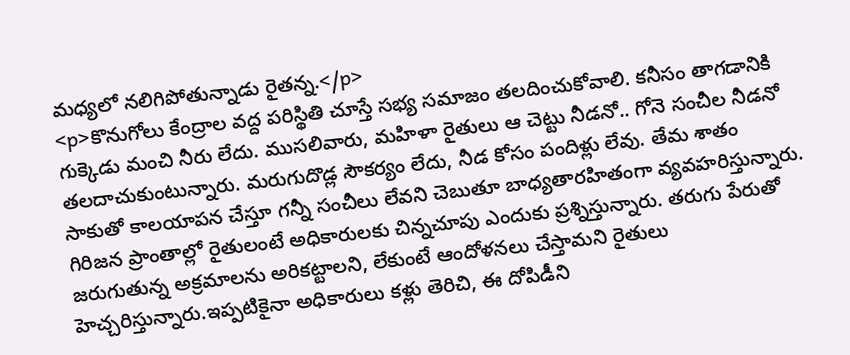మధ్యలో నలిగిపోతున్నాడు రైతన్న.</p>
<p>కొనుగోలు కేంద్రాల వద్ద పరిస్థితి చూస్తే సభ్య సమాజం తలదించుకోవాలి. కనీసం తాగడానికి గుక్కెడు మంచి నీరు లేదు. ముసలివారు, మహిళా రైతులు ఆ చెట్టు నీడనో.. గోనె సంచీల నీడనో తలదాచుకుంటున్నారు. మరుగుదొడ్ల సౌకర్యం లేదు, నీడ కోసం పందిళ్లు లేవు. తేమ శాతం సాకుతో కాలయాపన చేస్తూ గన్నీ సంచీలు లేవని చెబుతూ బాధ్యతారహితంగా వ్యవహరిస్తున్నారు. గిరిజన ప్రాంతాల్లో రైతులంటే అధికారులకు చిన్నచూపు ఎందుకు ప్రశ్నిస్తున్నారు. తరుగు పేరుతో జరుగుతున్న అక్రమాలను అరికట్టాలని, లేకుంటే ఆందోళనలు చేస్తామని రైతులు హెచ్చరిస్తున్నారు.ఇప్పటికైనా అధికారులు కళ్లు తెరిచి, ఈ దోపిడీని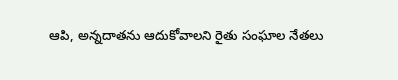ఆపి, అన్నదాతను ఆదుకోవాలని రైతు సంఘాల నేతలు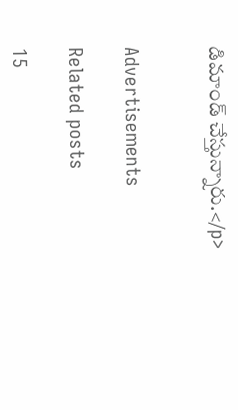డిమాండ్ చేస్తున్నారు.</p>


Advertisements

Related posts

15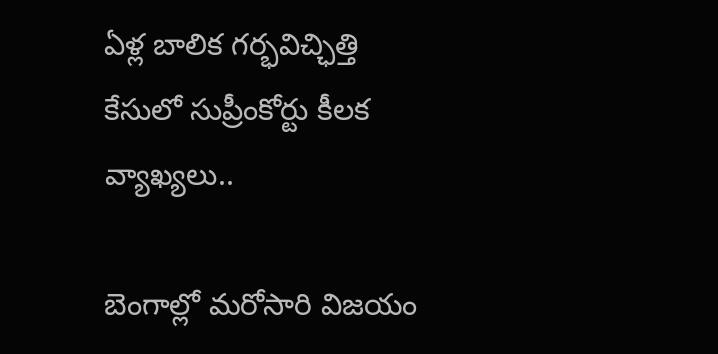ఏళ్ల బాలిక గర్భవిచ్ఛిత్తి కేసులో సుప్రీంకోర్టు కీలక వ్యాఖ్యలు..

బెంగాల్లో మరోసారి విజయం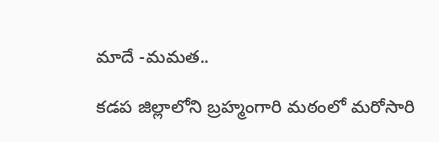మాదే -మమత..

కడప జిల్లాలోని బ్రహ్మంగారి మఠంలో మరోసారి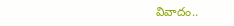వివాదం..